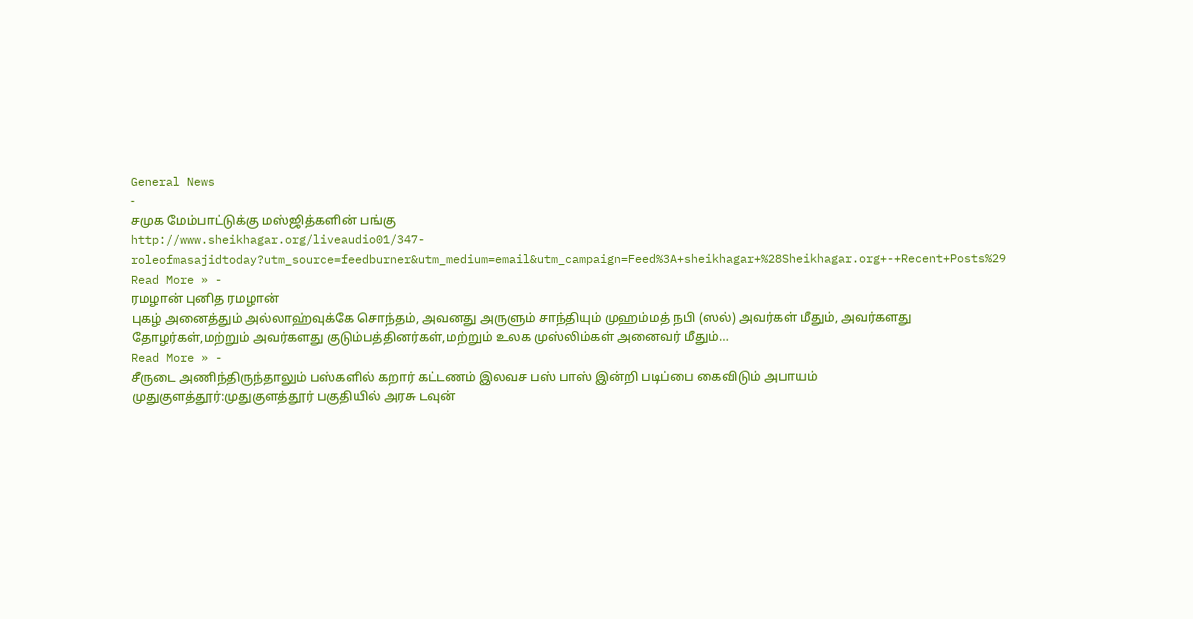General News
-
சமுக மேம்பாட்டுக்கு மஸ்ஜித்களின் பங்கு
http://www.sheikhagar.org/liveaudio01/347-roleofmasajidtoday?utm_source=feedburner&utm_medium=email&utm_campaign=Feed%3A+sheikhagar+%28Sheikhagar.org+-+Recent+Posts%29
Read More » -
ரமழான் புனித ரமழான்
புகழ் அனைத்தும் அல்லாஹ்வுக்கே சொந்தம், அவனது அருளும் சாந்தியும் முஹம்மத் நபி (ஸல்) அவர்கள் மீதும், அவர்களது தோழர்கள்,மற்றும் அவர்களது குடும்பத்தினர்கள்,மற்றும் உலக முஸ்லிம்கள் அனைவர் மீதும்…
Read More » -
சீருடை அணிந்திருந்தாலும் பஸ்களில் கறார் கட்டணம் இலவச பஸ் பாஸ் இன்றி படிப்பை கைவிடும் அபாயம்
முதுகுளத்தூர்:முதுகுளத்தூர் பகுதியில் அரசு டவுன்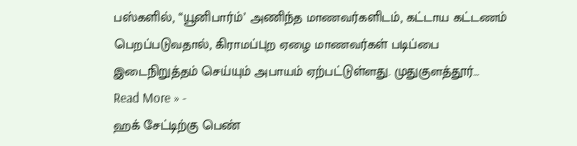பஸ்களில், “யூனிபார்ம்’ அணிந்த மாணவர்களிடம், கட்டாய கட்டணம் பெறப்படுவதால், கிராமப்புற ஏழை மாணவர்கள் படிப்பை இடைநிறுத்தம் செய்யும் அபாயம் ஏற்பட்டுள்ளது. முதுகுளத்தூர்…
Read More » -
ஹக் சேட்டிற்கு பெண்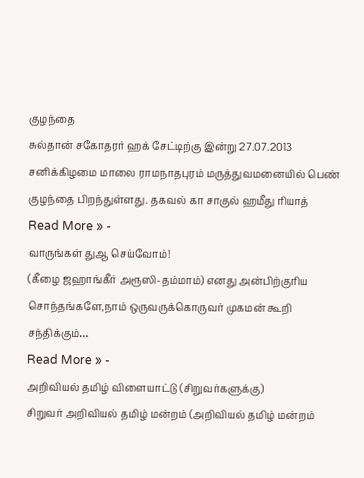குழந்தை
சுல்தான் சகோதரர் ஹக் சேட்டிற்கு இன்று 27.07.2013 சனிக்கிழமை மாலை ராமநாதபுரம் மருத்துவமனையில் பெண் குழந்தை பிறந்துள்ளது. தகவல் கா சாகுல் ஹமீது ரியாத்
Read More » -
வாருங்கள் துஆ செய்வோம்!
(கீழை ஜஹாங்கீர் அரூஸி-தம்மாம்) எனது அன்பிற்குரிய சொந்தங்களே,நாம் ஒருவருக்கொருவர் முகமன் கூறி சந்திக்கும்…
Read More » -
அறிவியல் தமிழ் விளையாட்டு (சிறுவர்களுக்கு)
சிறுவர் அறிவியல் தமிழ் மன்றம் (அறிவியல் தமிழ் மன்றம்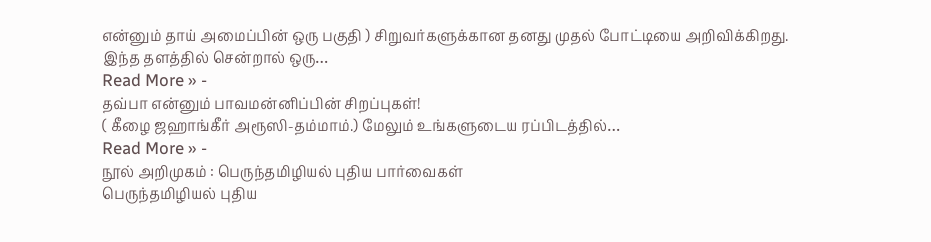என்னும் தாய் அமைப்பின் ஒரு பகுதி ) சிறுவர்களுக்கான தனது முதல் போட்டியை அறிவிக்கிறது. இந்த தளத்தில் சென்றால் ஒரு…
Read More » -
தவ்பா என்னும் பாவமன்னிப்பின் சிறப்புகள்!
( கீழை ஜஹாங்கீர் அரூஸி-தம்மாம்.) மேலும் உங்களுடைய ரப்பிடத்தில்…
Read More » -
நூல் அறிமுகம் : பெருந்தமிழியல் புதிய பார்வைகள்
பெருந்தமிழியல் புதிய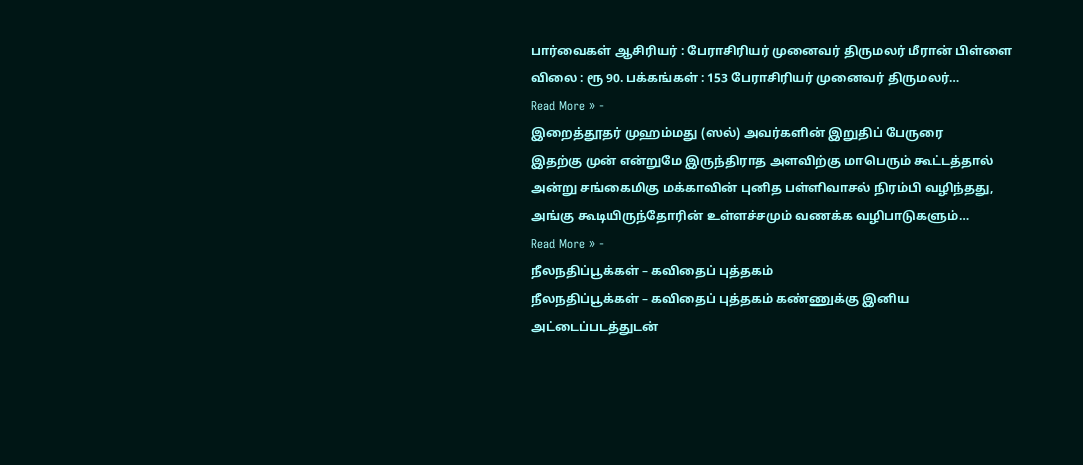பார்வைகள் ஆசிரியர் : பேராசிரியர் முனைவர் திருமலர் மீரான் பிள்ளை விலை : ரூ 90. பக்கங்கள் : 153 பேராசிரியர் முனைவர் திருமலர்…
Read More » -
இறைத்தூதர் முஹம்மது (ஸல்) அவர்களின் இறுதிப் பேருரை
இதற்கு முன் என்றுமே இருந்திராத அளவிற்கு மாபெரும் கூட்டத்தால் அன்று சங்கைமிகு மக்காவின் புனித பள்ளிவாசல் நிரம்பி வழிந்தது, அங்கு கூடியிருந்தோரின் உள்ளச்சமும் வணக்க வழிபாடுகளும்…
Read More » -
நீலநதிப்பூக்கள் – கவிதைப் புத்தகம்
நீலநதிப்பூக்கள் – கவிதைப் புத்தகம் கண்ணுக்கு இனிய அட்டைப்படத்துடன்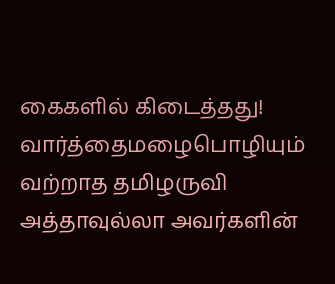கைகளில் கிடைத்தது! வார்த்தைமழைபொழியும் வற்றாத தமிழருவி அத்தாவுல்லா அவர்களின்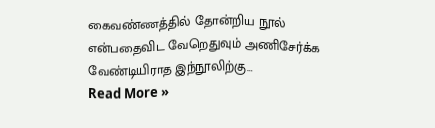கைவண்ணத்தில் தோன்றிய நூல் என்பதைவிட வேறெதுவும் அணிசேர்க்க வேண்டியிராத இந்நூலிற்கு…
Read More »